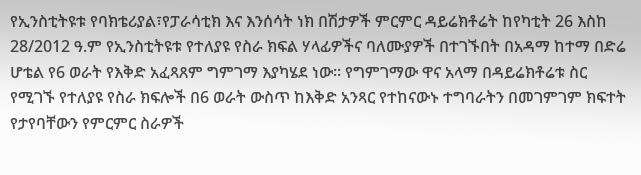የኢንስቲትዩቱ የባክቴሪያል፣የፓራሳቲክ እና እንሰሳት ነክ በሽታዎች ምርምር ዳይሬክቶሬት ከየካቲት 26 እስከ 28/2012 ዓ.ም የኢንስቲትዩቱ የተለያዩ የስራ ክፍል ሃላፊዎችና ባለሙያዎች በተገኙበት በአዳማ ከተማ በድሬ ሆቴል የ6 ወራት የእቅድ አፈጻጸም ግምገማ እያካሄደ ነው፡፡ የግምገማው ዋና አላማ በዳይሬክቶሬቱ ስር የሚገኙ የተለያዩ የስራ ክፍሎች በ6 ወራት ውስጥ ከእቅድ አንጻር የተከናውኑ ተግባራትን በመገምገም ክፍተት የታየባቸውን የምርምር ስራዎች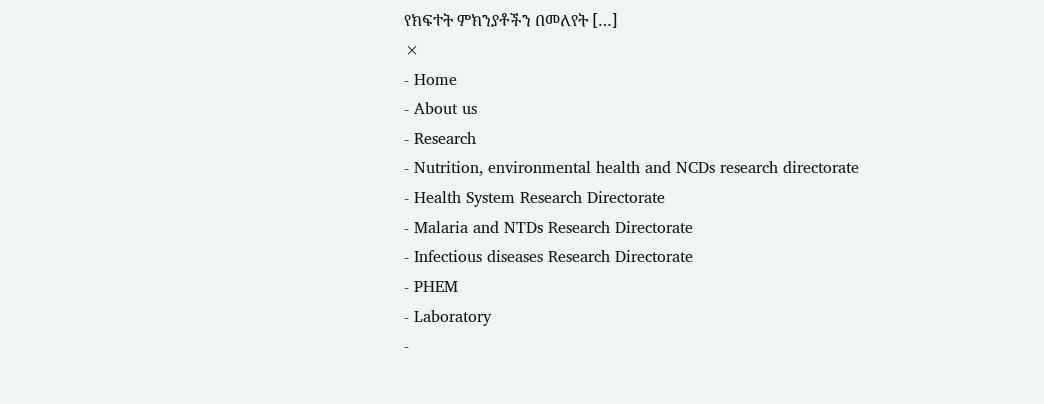የክፍተት ምክንያቶችን በመለየት […]
×
- Home
- About us
- Research
- Nutrition, environmental health and NCDs research directorate
- Health System Research Directorate
- Malaria and NTDs Research Directorate
- Infectious diseases Research Directorate
- PHEM
- Laboratory
-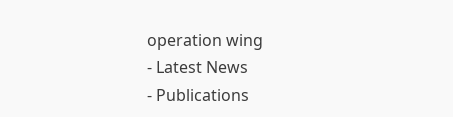operation wing
- Latest News
- Publications